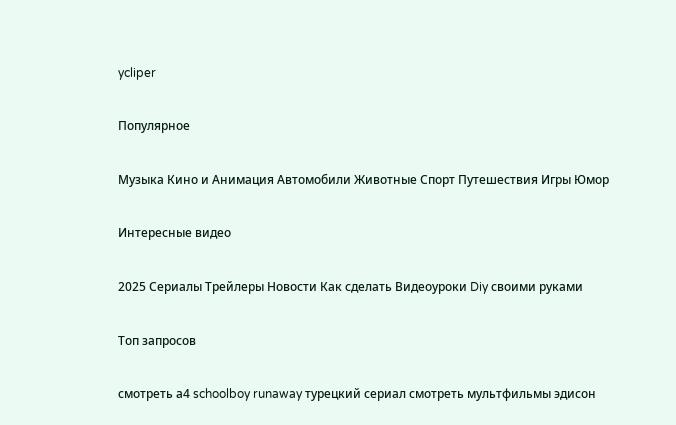ycliper

Популярное

Музыка Кино и Анимация Автомобили Животные Спорт Путешествия Игры Юмор

Интересные видео

2025 Сериалы Трейлеры Новости Как сделать Видеоуроки Diy своими руками

Топ запросов

смотреть а4 schoolboy runaway турецкий сериал смотреть мультфильмы эдисон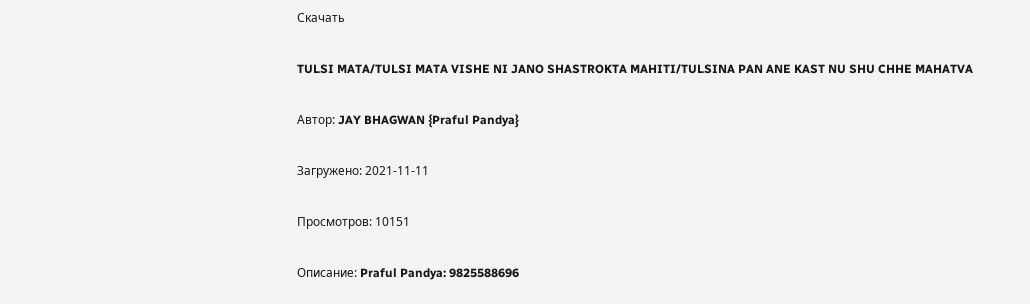Скачать

TULSI MATA/TULSI MATA VISHE NI JANO SHASTROKTA MAHITI/TULSINA PAN ANE KAST NU SHU CHHE MAHATVA

Автор: JAY BHAGWAN {Praful Pandya}

Загружено: 2021-11-11

Просмотров: 10151

Описание: Praful Pandya: 9825588696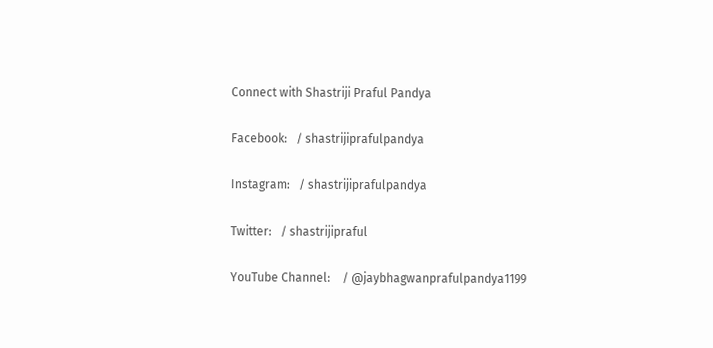Connect with Shastriji Praful Pandya

Facebook:   / shastrijiprafulpandya

Instagram:   / shastrijiprafulpandya

Twitter:   / shastrijipraful

YouTube Channel:    / @jaybhagwanprafulpandya1199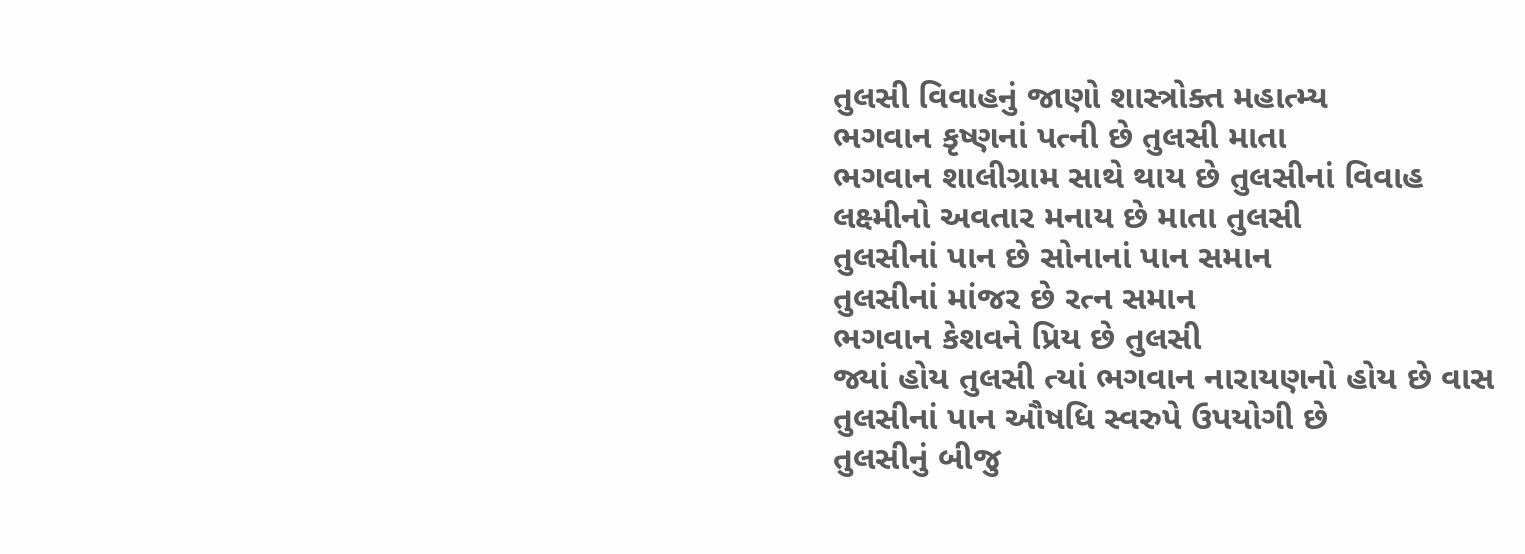તુલસી વિવાહનું જાણો શાસ્ત્રોક્ત મહાત્મ્ય
ભગવાન કૃષ્ણનાં પત્ની છે તુલસી માતા
ભગવાન શાલીગ્રામ સાથે થાય છે તુલસીનાં વિવાહ
લક્ષ્મીનો અવતાર મનાય છે માતા તુલસી
તુલસીનાં પાન છે સોનાનાં પાન સમાન
તુલસીનાં માંજર છે રત્ન સમાન
ભગવાન કેશવને પ્રિય છે તુલસી
જ્યાં હોય તુલસી ત્યાં ભગવાન નારાયણનો હોય છે વાસ
તુલસીનાં પાન ઔષધિ સ્વરુપે ઉપયોગી છે
તુલસીનું બીજુ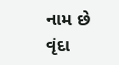નામ છે વૃંદા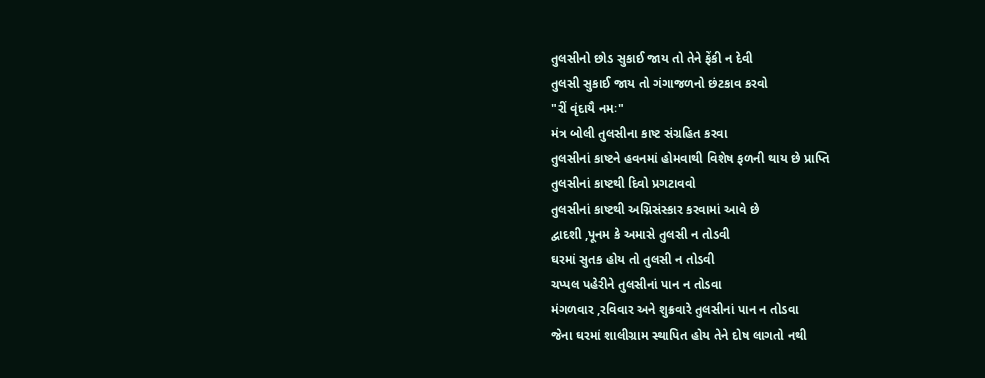તુલસીનો છોડ સુકાઈ જાય તો તેને ફેંકી ન દેવી
તુલસી સુકાઈ જાય તો ગંગાજળનો છંટકાવ કરવો
"રીં વૃંદાયૈ નમઃ"
મંત્ર બોલી તુલસીના કાષ્ટ સંગ્રહિત કરવા
તુલસીનાં કાષ્ટને હવનમાં હોમવાથી વિશેષ ફળની થાય છે પ્રાપ્તિ
તુલસીનાં કાષ્ટથી દિવો પ્રગટાવવો
તુલસીનાં કાષ્ટથી અગ્નિસંસ્કાર કરવામાં આવે છે
દ્વાદશી ,પૂનમ કે અમાસે તુલસી ન તોડવી
ઘરમાં સુતક હોય તો તુલસી ન તોડવી
ચપ્પલ પહેરીને તુલસીનાં પાન ન તોડવા
મંગળવાર ,રવિવાર અને શુક્રવારે તુલસીનાં પાન ન તોડવા
જેના ઘરમાં શાલીગ્રામ સ્થાપિત હોય તેને દોષ લાગતો નથી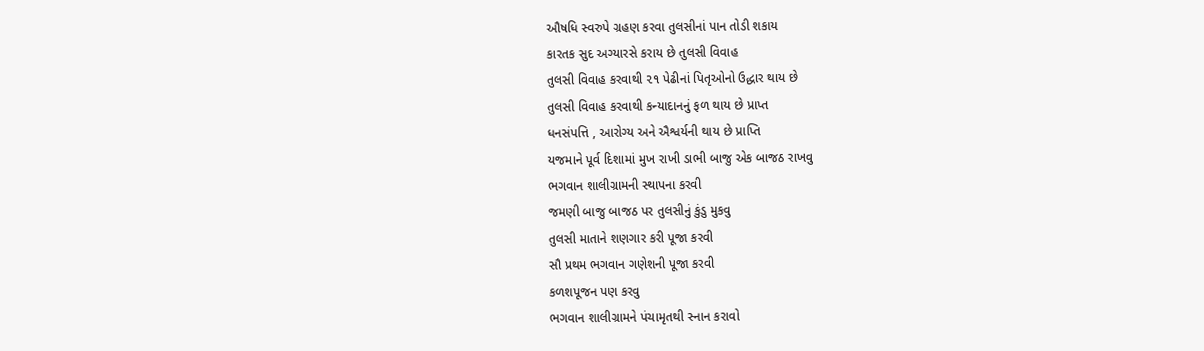ઔષધિ સ્વરુપે ગ્રહણ કરવા તુલસીનાં પાન તોડી શકાય
કારતક સુદ અગ્યારસે કરાય છે તુલસી વિવાહ
તુલસી વિવાહ કરવાથી ૨૧ પેઢીનાં પિતૃઓનો ઉદ્ધાર થાય છે
તુલસી વિવાહ કરવાથી કન્યાદાનનું ફળ થાય છે પ્રાપ્ત
ધનસંપત્તિ , આરોગ્ય અને ઐશ્વર્યની થાય છે પ્રાપ્તિ
યજમાને પૂર્વ દિશામાં મુખ રાખી ડાભી બાજુ એક બાજઠ રાખવુ
ભગવાન શાલીગ્રામની સ્થાપના કરવી
જમણી બાજુ બાજઠ પર તુલસીનું કુંડુ મુકવુ
તુલસી માતાને શણગાર કરી પૂજા કરવી
સૌ પ્રથમ ભગવાન ગણેશની પૂજા કરવી
કળશપૂજન પણ કરવુ
ભગવાન શાલીગ્રામને પંચામૃતથી સ્નાન કરાવો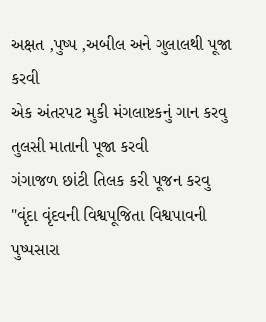અક્ષત ,પુષ્પ ,અબીલ અને ગુલાલથી પૂજા કરવી
એક અંતરપટ મુકી મંગલાષ્ટકનું ગાન કરવુ
તુલસી માતાની પૂજા કરવી
ગંગાજળ છાંટી તિલક કરી પૂજન કરવુ
"વૃંદા વૃંદવની વિશ્વપૂજિતા વિશ્વપાવની
પુષ્પસારા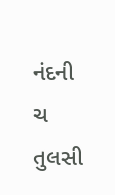નંદની ચ તુલસી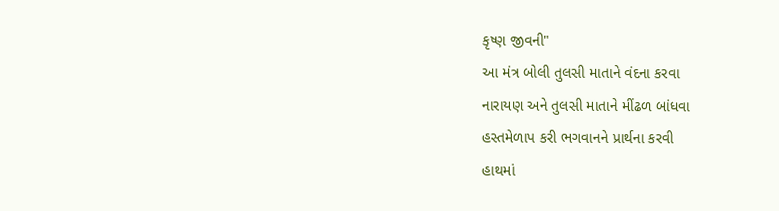કૃષ્ણ જીવની"
આ મંત્ર બોલી તુલસી માતાને વંદના કરવા
નારાયણ અને તુલસી માતાને મીંઢળ બાંધવા
હસ્તમેળાપ કરી ભગવાનને પ્રાર્થના કરવી
હાથમાં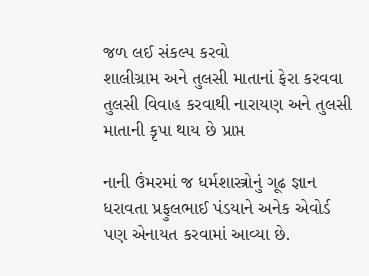જળ લઈ સંકલ્પ કરવો
શાલીગ્રામ અને તુલસી માતાનાં ફેરા કરવવા
તુલસી વિવાહ કરવાથી નારાયણ અને તુલસી માતાની કૃપા થાય છે પ્રાપ્ત

નાની ઉંમરમાં જ ધર્મશાસ્ત્રોનું ગૂઢ જ્ઞાન ધરાવતા પ્રફુલભાઈ પંડયાને અનેક એવોર્ડ પણ એનાયત કરવામાં આવ્યા છે.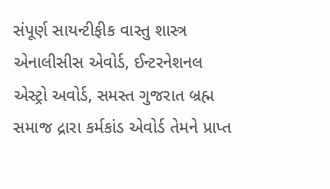સંપૂર્ણ સાયન્ટીફીક વાસ્તુ શાસ્ત્ર એનાલીસીસ એવોર્ડ, ઈન્ટરનેશનલ એસ્ટ્રો અવોર્ડ, સમસ્ત ગુજરાત બ્રહ્મ સમાજ દ્રારા કર્મકાંડ એવોર્ડ તેમને પ્રાપ્ત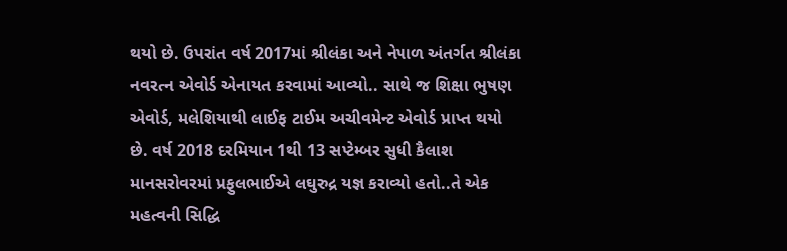થયો છે. ઉપરાંત વર્ષ 2017માં શ્રીલંકા અને નેપાળ અંતર્ગત શ્રીલંકા નવરત્ન એવોર્ડ એનાયત કરવામાં આવ્યો.. સાથે જ શિક્ષા ભુષણ એવોર્ડ, મલેશિયાથી લાઈફ ટાઈમ અચીવમેન્ટ એવોર્ડ પ્રાપ્ત થયો છે. વર્ષ 2018 દરમિયાન 1થી 13 સપ્ટેમ્બર સુધી કૈલાશ માનસરોવરમાં પ્રફુલભાઈએ લઘુરુદ્ર યજ્ઞ કરાવ્યો હતો..તે એક મહત્વની સિદ્ધિ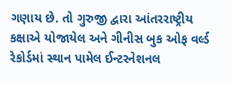ગણાય છે. તો ગુરુજી દ્વારા આંતરરાષ્ટ્રીય કક્ષાએ યોજાયેલ અને ગીનીસ બુક ઓફ વર્લ્ડ રેકોર્ડમાં સ્થાન પામેલ ઈન્ટરનેશનલ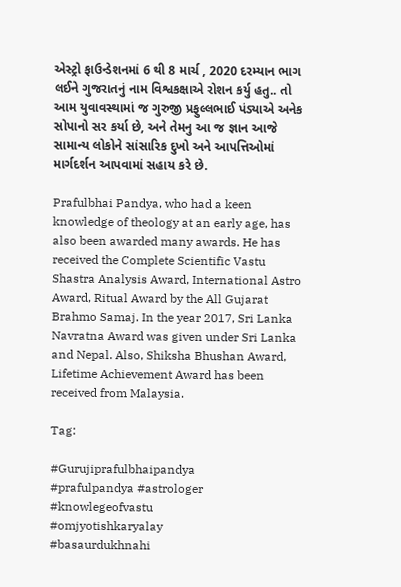એસ્ટ્રો ફાઉન્ડેશનમાં 6 થી 8 માર્ચ , 2020 દરમ્યાન ભાગ લઈને ગુજરાતનું નામ વિશ્વકક્ષાએ રોશન કર્યુ હતુ.. તો આમ યુવાવસ્થામાં જ ગુરુજી પ્રફુલ્લભાઈ પંડ્યાએ અનેક સોપાનો સર કર્યા છે, અને તેમનુ આ જ જ્ઞાન આજે સામાન્ય લોકોને સાંસારિક દુખો અને આપત્તિઓમાં માર્ગદર્શન આપવામાં સહાય કરે છે.

Prafulbhai Pandya, who had a keen knowledge of theology at an early age, has also been awarded many awards. He has received the Complete Scientific Vastu Shastra Analysis Award, International Astro Award, Ritual Award by the All Gujarat Brahmo Samaj. In the year 2017, Sri Lanka Navratna Award was given under Sri Lanka and Nepal. Also, Shiksha Bhushan Award, Lifetime Achievement Award has been received from Malaysia.

Tag:

#Gurujiprafulbhaipandya
#prafulpandya #astrologer
#knowlegeofvastu
#omjyotishkaryalay
#basaurdukhnahi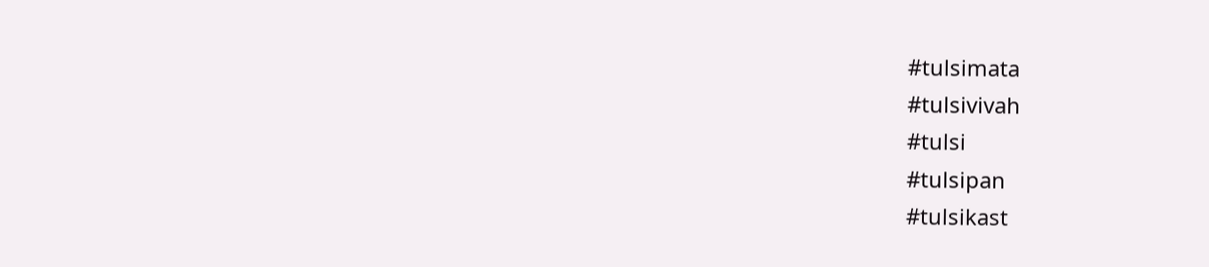#tulsimata
#tulsivivah
#tulsi
#tulsipan
#tulsikast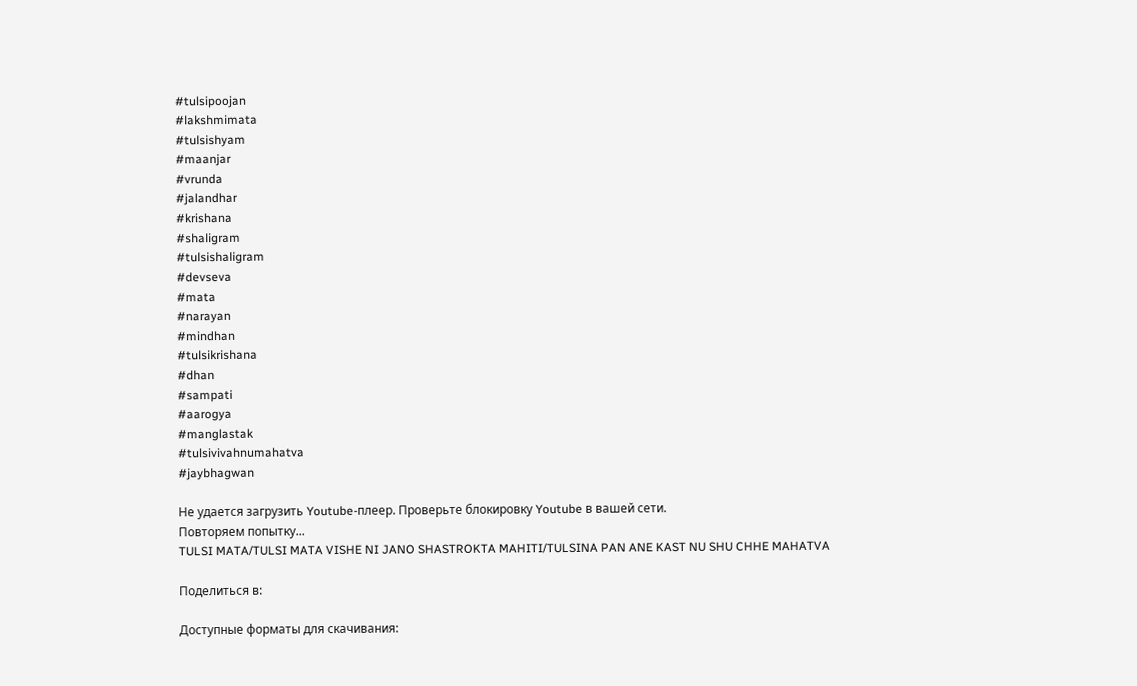#tulsipoojan
#lakshmimata
#tulsishyam
#maanjar
#vrunda
#jalandhar
#krishana
#shaligram
#tulsishaligram
#devseva
#mata
#narayan
#mindhan
#tulsikrishana
#dhan
#sampati
#aarogya
#manglastak
#tulsivivahnumahatva
#jaybhagwan

Не удается загрузить Youtube-плеер. Проверьте блокировку Youtube в вашей сети.
Повторяем попытку...
TULSI MATA/TULSI MATA VISHE NI JANO SHASTROKTA MAHITI/TULSINA PAN ANE KAST NU SHU CHHE MAHATVA

Поделиться в:

Доступные форматы для скачивания: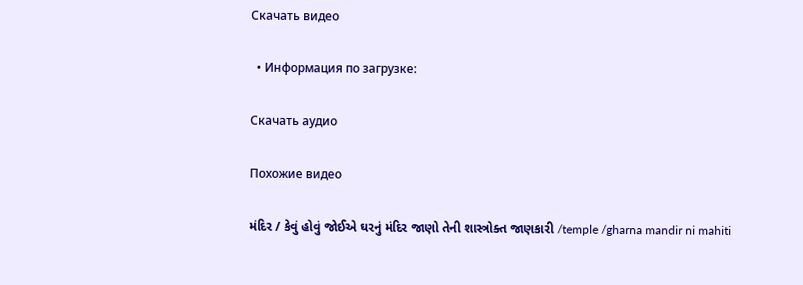Скачать видео

  • Информация по загрузке:

Скачать аудио

Похожие видео

મંદિર / કેવું હોવું જોઈએ ઘરનું મંદિર જાણો તેની શાસ્ત્રોક્ત જાણકારી /temple /gharna mandir ni mahiti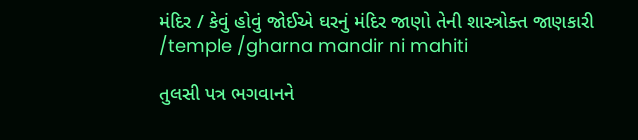મંદિર / કેવું હોવું જોઈએ ઘરનું મંદિર જાણો તેની શાસ્ત્રોક્ત જાણકારી /temple /gharna mandir ni mahiti

તુલસી પત્ર ભગવાનને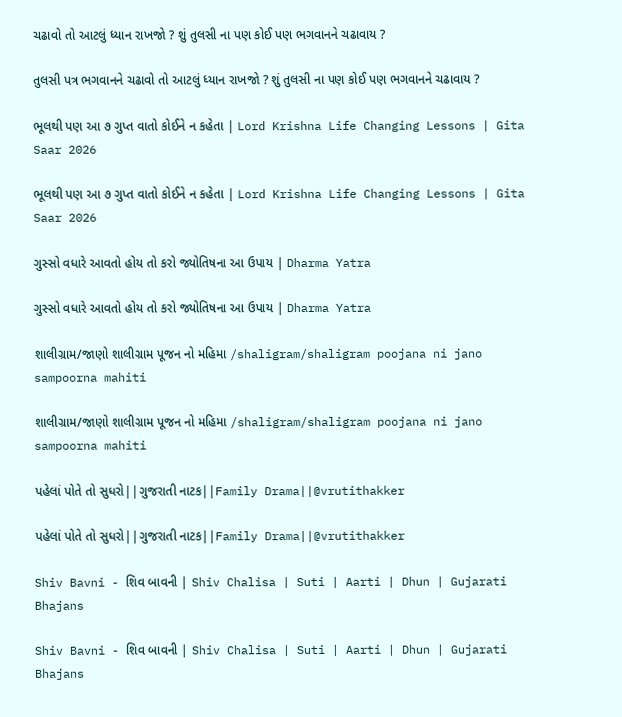ચઢાવો તો આટલું ધ્યાન રાખજો ? શું તુલસી ના પણ કોઈ પણ ભગવાનને ચઢાવાય ?

તુલસી પત્ર ભગવાનને ચઢાવો તો આટલું ધ્યાન રાખજો ? શું તુલસી ના પણ કોઈ પણ ભગવાનને ચઢાવાય ?

ભૂલથી પણ આ ૭ ગુપ્ત વાતો કોઈને ન કહેતા | Lord Krishna Life Changing Lessons | Gita Saar 2026

ભૂલથી પણ આ ૭ ગુપ્ત વાતો કોઈને ન કહેતા | Lord Krishna Life Changing Lessons | Gita Saar 2026

ગુસ્સો વધારે આવતો હોય તો કરો જ્યોતિષના આ ઉપાય | Dharma Yatra

ગુસ્સો વધારે આવતો હોય તો કરો જ્યોતિષના આ ઉપાય | Dharma Yatra

શાલીગ્રામ/જાણો શાલીગ્રામ પૂજન નો મહિમા /shaligram/shaligram poojana ni jano sampoorna mahiti

શાલીગ્રામ/જાણો શાલીગ્રામ પૂજન નો મહિમા /shaligram/shaligram poojana ni jano sampoorna mahiti

પહેલાં પોતે તો સુધરો||ગુજરાતી નાટક||Family Drama||@vrutithakker

પહેલાં પોતે તો સુધરો||ગુજરાતી નાટક||Family Drama||@vrutithakker

Shiv Bavni - શિવ બાવની | Shiv Chalisa | Suti | Aarti | Dhun | Gujarati Bhajans

Shiv Bavni - શિવ બાવની | Shiv Chalisa | Suti | Aarti | Dhun | Gujarati Bhajans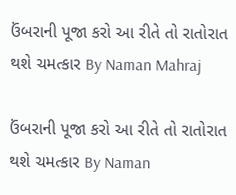ઉંબરાની પૂજા કરો આ રીતે તો રાતોરાત થશે ચમત્કાર By Naman Mahraj

ઉંબરાની પૂજા કરો આ રીતે તો રાતોરાત થશે ચમત્કાર By Naman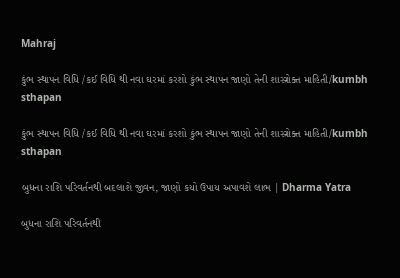Mahraj

કુંભ સ્થાપન વિધિ /કઈ વિધિ થી નવા ઘરમાં કરશો કુંભ સ્થાપન જાણો તેની શાસ્ત્રોક્ત માહિતી/kumbh sthapan

કુંભ સ્થાપન વિધિ /કઈ વિધિ થી નવા ઘરમાં કરશો કુંભ સ્થાપન જાણો તેની શાસ્ત્રોક્ત માહિતી/kumbh sthapan

બુધના રાશિ પરિવર્તનથી બદલાશે જીવન, જાણો કયો ઉપાય અપાવશે લાભ | Dharma Yatra

બુધના રાશિ પરિવર્તનથી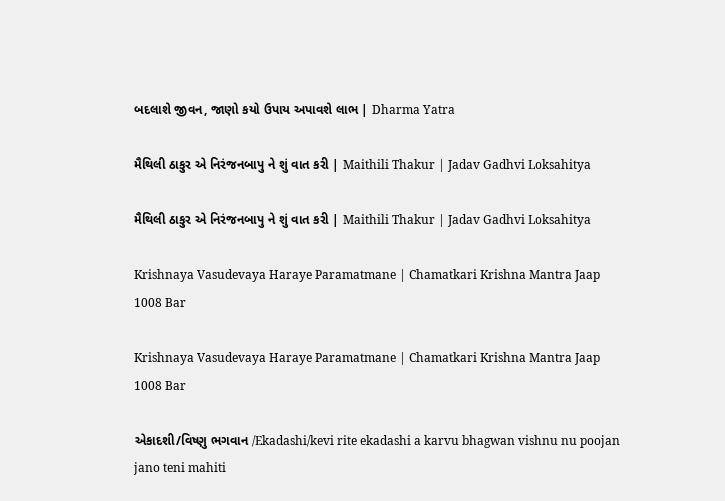બદલાશે જીવન, જાણો કયો ઉપાય અપાવશે લાભ | Dharma Yatra

મૈથિલી ઠાકુર એ નિરંજનબાપુ ને શું વાત કરી | Maithili Thakur | Jadav Gadhvi Loksahitya

મૈથિલી ઠાકુર એ નિરંજનબાપુ ને શું વાત કરી | Maithili Thakur | Jadav Gadhvi Loksahitya

Krishnaya Vasudevaya Haraye Paramatmane | Chamatkari Krishna Mantra Jaap 1008 Bar

Krishnaya Vasudevaya Haraye Paramatmane | Chamatkari Krishna Mantra Jaap 1008 Bar

એકાદશી/વિષ્ણુ ભગવાન /Ekadashi/kevi rite ekadashi a karvu bhagwan vishnu nu poojan jano teni mahiti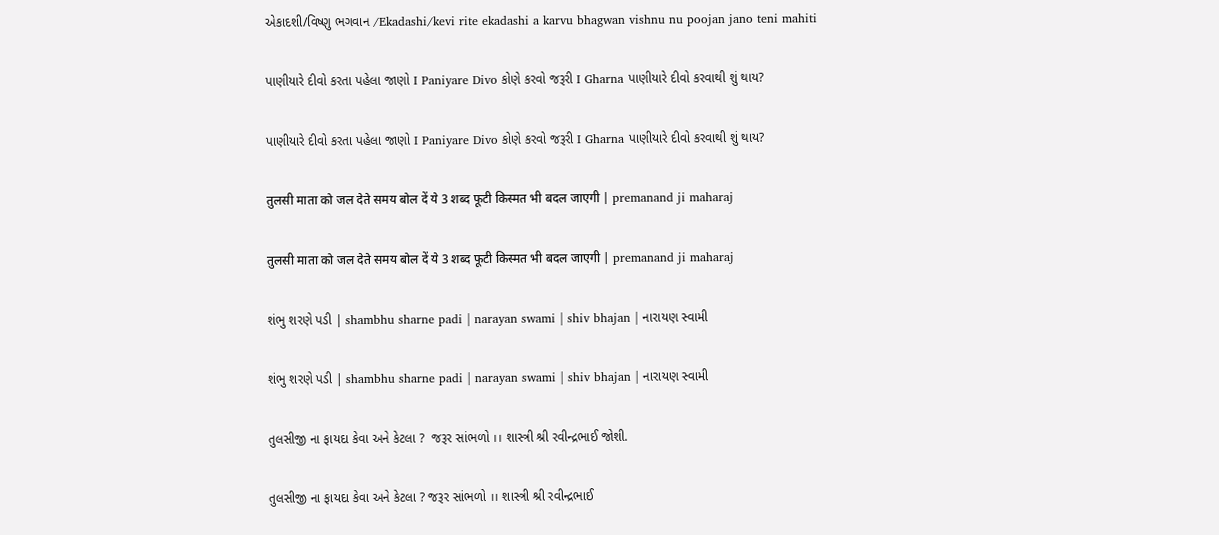એકાદશી/વિષ્ણુ ભગવાન /Ekadashi/kevi rite ekadashi a karvu bhagwan vishnu nu poojan jano teni mahiti

પાણીયારે દીવો કરતા પહેલા જાણો I Paniyare Divo કોણે કરવો જરૂરી I Gharna પાણીયારે દીવો કરવાથી શું થાય?

પાણીયારે દીવો કરતા પહેલા જાણો I Paniyare Divo કોણે કરવો જરૂરી I Gharna પાણીયારે દીવો કરવાથી શું થાય?

तुलसी माता को जल देते समय बोल दें ये 3 शब्द फूटी किस्मत भी बदल जाएगी | premanand ji maharaj

तुलसी माता को जल देते समय बोल दें ये 3 शब्द फूटी किस्मत भी बदल जाएगी | premanand ji maharaj

શંભુ શરણે પડી | shambhu sharne padi | narayan swami | shiv bhajan | નારાયણ સ્વામી

શંભુ શરણે પડી | shambhu sharne padi | narayan swami | shiv bhajan | નારાયણ સ્વામી

તુલસીજી ના ફાયદા કેવા અને કેટલા ?  જરૂર સાંભળો ।। શાસ્ત્રી શ્રી રવીન્દ્રભાઈ જોશી.

તુલસીજી ના ફાયદા કેવા અને કેટલા ? જરૂર સાંભળો ।। શાસ્ત્રી શ્રી રવીન્દ્રભાઈ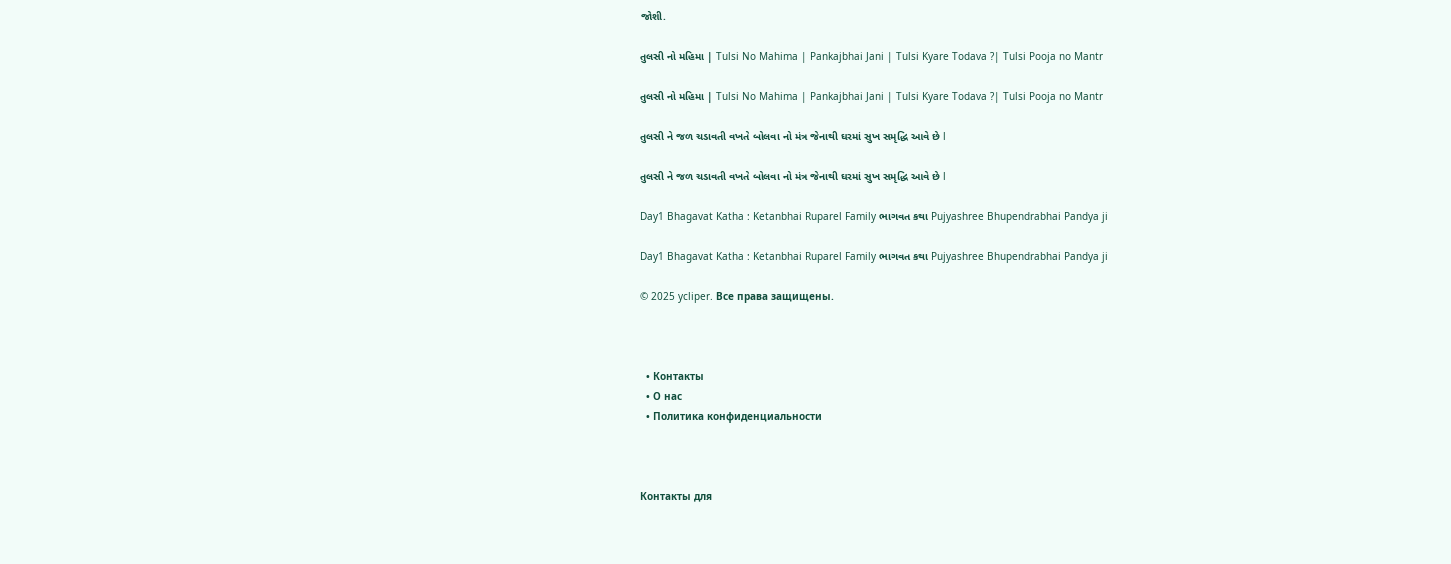જોશી.

તુલસી નો મહિમા | Tulsi No Mahima | Pankajbhai Jani | Tulsi Kyare Todava ?| Tulsi Pooja no Mantr

તુલસી નો મહિમા | Tulsi No Mahima | Pankajbhai Jani | Tulsi Kyare Todava ?| Tulsi Pooja no Mantr

તુલસી ને જળ ચડાવતી વખતે બોલવા નો મંત્ર જેનાથી ઘરમાં સુખ સમૃદ્ધિ આવે છે l

તુલસી ને જળ ચડાવતી વખતે બોલવા નો મંત્ર જેનાથી ઘરમાં સુખ સમૃદ્ધિ આવે છે l

Day1 Bhagavat Katha : Ketanbhai Ruparel Family ભાગવત કથા Pujyashree Bhupendrabhai Pandya ji

Day1 Bhagavat Katha : Ketanbhai Ruparel Family ભાગવત કથા Pujyashree Bhupendrabhai Pandya ji

© 2025 ycliper. Все права защищены.



  • Контакты
  • О нас
  • Политика конфиденциальности



Контакты для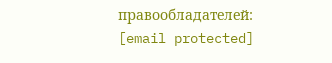правообладателей: [email protected]